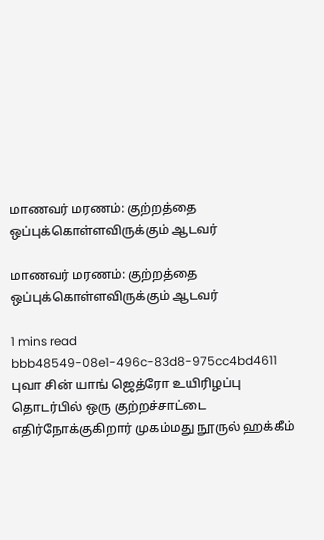மாணவர் மரணம்: குற்றத்தை ஒப்புக்கொள்ளவிருக்கும் ஆடவர்

மாணவர் மரணம்: குற்றத்தை ஒப்புக்கொள்ளவிருக்கும் ஆடவர்

1 mins read
bbb48549-08e1-496c-83d8-975cc4bd4611
புவா சின் யாங் ஜெத்ரோ உயிரிழப்பு தொடர்பில் ஒரு குற்றச்சாட்டை எதிர்நோக்குகிறார் முகம்மது நூருல் ஹக்கீம்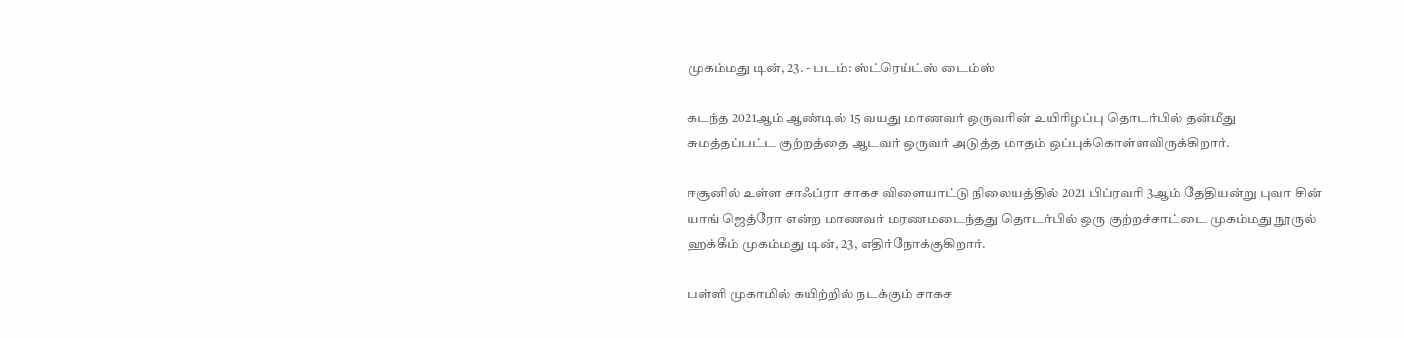முகம்மது டின், 23. - படம்: ஸ்ட்ரெய்ட்ஸ் டைம்ஸ்

கடந்த 2021ஆம் ஆண்டில் 15 வயது மாணவர் ஒருவரின் உயிரிழப்பு தொடர்பில் தன்மீது சுமத்தப்பட்ட குற்றத்தை ஆடவர் ஒருவர் அடுத்த மாதம் ஒப்புக்கொள்ளவிருக்கிறார்.

ஈசூனில் உள்ள சாஃப்ரா சாகச விளையாட்டு நிலையத்தில் 2021 பிப்ரவரி 3ஆம் தேதியன்று புவா சின் யாங் ஜெத்ரோ என்ற மாணவர் மரணமடைந்தது தொடர்பில் ஒரு குற்றச்சாட்டை முகம்மது நூருல் ஹக்கீம் முகம்மது டின், 23, எதிர்நோக்குகிறார்.

பள்ளி முகாமில் கயிற்றில் நடக்கும் சாகச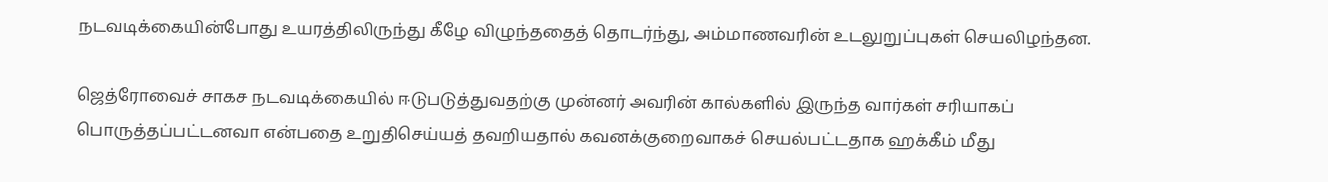நடவடிக்கையின்போது உயரத்திலிருந்து கீழே விழுந்ததைத் தொடர்ந்து, அம்மாணவரின் உடலுறுப்புகள் செயலிழந்தன.

ஜெத்ரோவைச் சாகச நடவடிக்கையில் ஈடுபடுத்துவதற்கு முன்னர் அவரின் கால்களில் இருந்த வார்கள் சரியாகப் பொருத்தப்பட்டனவா என்பதை உறுதிசெய்யத் தவறியதால் கவனக்குறைவாகச் செயல்பட்டதாக ஹக்கீம் மீது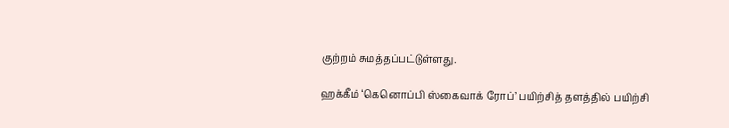குற்றம் சுமத்தப்பட்டுள்ளது.

ஹக்கீம் ‘கெனொப்பி ஸ்கைவாக் ரோப்’ பயிற்சித் தளத்தில் பயிற்சி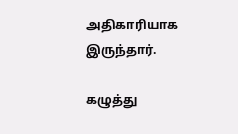அதிகாரியாக இருந்தார்.

கழுத்து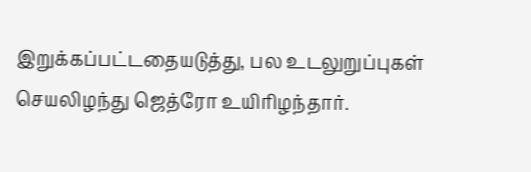இறுக்கப்பட்டதையடுத்து, பல உடலுறுப்புகள் செயலிழந்து ஜெத்ரோ உயிரிழந்தார்.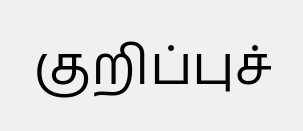குறிப்புச்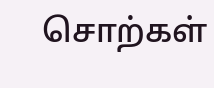சொற்கள்